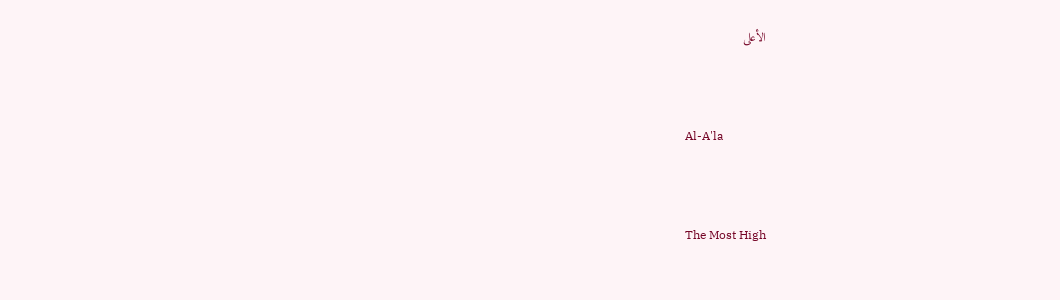الأعلى



Al-A'la



The Most High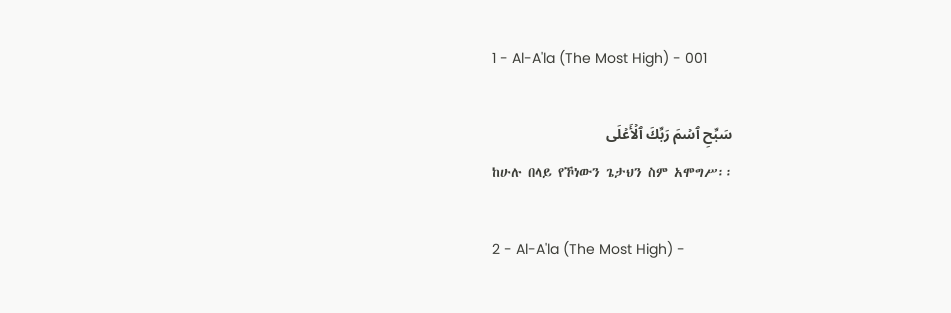1 - Al-A'la (The Most High) - 001

سَبِّحِ ٱسۡمَ رَبِّكَ ٱلۡأَعۡلَى
ከሁሉ በላይ የኾነውን ጌታህን ስም አሞግሥ፡፡

2 - Al-A'la (The Most High) -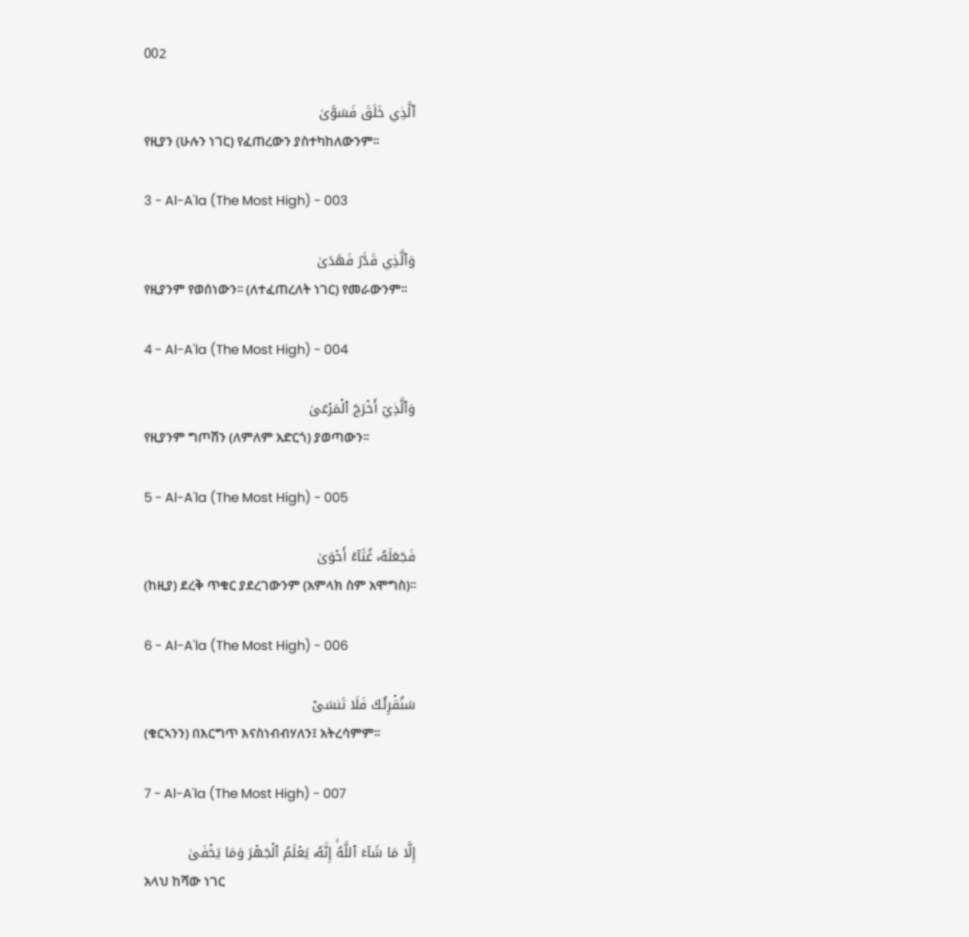002

ٱلَّذِي خَلَقَ فَسَوَّىٰ
የዚያን (ሁሉን ነገር) የፈጠረውን ያስተካከለውንም፡፡

3 - Al-A'la (The Most High) - 003

وَٱلَّذِي قَدَّرَ فَهَدَىٰ
የዚያንም የወሰነውን፡፡ (ለተፈጠረለት ነገር) የመራውንም፡፡

4 - Al-A'la (The Most High) - 004

وَٱلَّذِيٓ أَخۡرَجَ ٱلۡمَرۡعَىٰ
የዚያንም ግጦሽን (ለምለም አድርጎ) ያወጣውን፡፡

5 - Al-A'la (The Most High) - 005

فَجَعَلَهُۥ غُثَآءً أَحۡوَىٰ
(ከዚያ) ደረቅ ጥቁር ያደረገውንም (አምላክ ስም አሞግስ)፡፡

6 - Al-A'la (The Most High) - 006

سَنُقۡرِئُكَ فَلَا تَنسَىٰٓ
(ቁርኣንን) በእርግጥ እናስነብብሃለን፤ አትረሳምም፡፡

7 - Al-A'la (The Most High) - 007

إِلَّا مَا شَآءَ ٱللَّهُۚ إِنَّهُۥ يَعۡلَمُ ٱلۡجَهۡرَ وَمَا يَخۡفَىٰ
አላህ ከሻው ነገር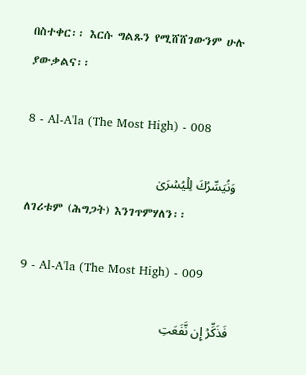በስተቀር፡፡ እርሱ ግልጹን የሚሸሸገውንም ሁሉ ያውቃልና፡፡

8 - Al-A'la (The Most High) - 008

وَنُيَسِّرُكَ لِلۡيُسۡرَىٰ
ለገሪቱም (ሕግጋት) እንገጥምሃለን፡፡

9 - Al-A'la (The Most High) - 009

فَذَكِّرۡ إِن نَّفَعَتِ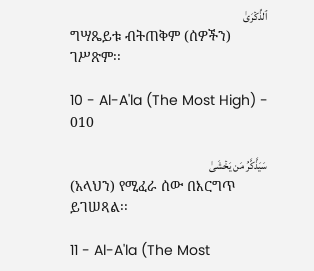ٱلذِّكۡرَىٰ
ግሣጼይቱ ብትጠቅም (ሰዎችን) ገሥጽም፡፡

10 - Al-A'la (The Most High) - 010

سَيَذَّكَّرُ مَن يَخۡشَىٰ
(አላህን) የሚፈራ ሰው በእርግጥ ይገሠጻል፡፡

11 - Al-A'la (The Most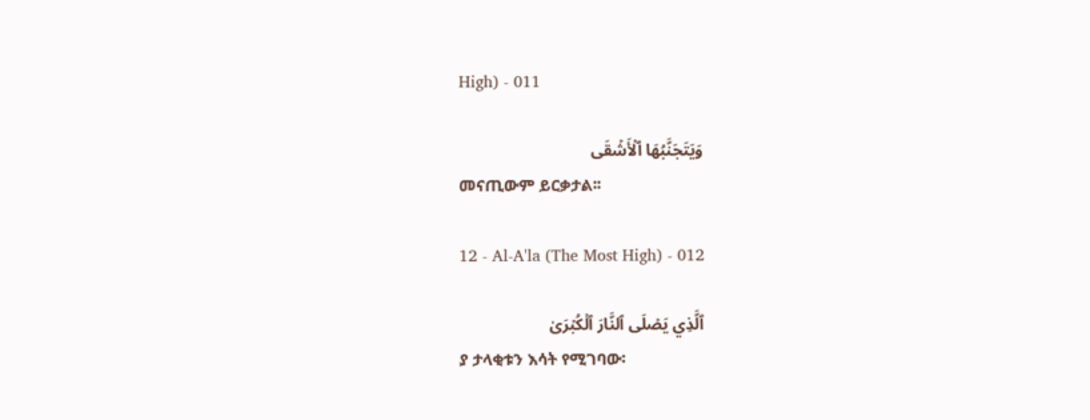High) - 011

وَيَتَجَنَّبُهَا ٱلۡأَشۡقَى
መናጢውም ይርቃታል፡፡

12 - Al-A'la (The Most High) - 012

ٱلَّذِي يَصۡلَى ٱلنَّارَ ٱلۡكُبۡرَىٰ
ያ ታላቂቱን እሳት የሚገባው፡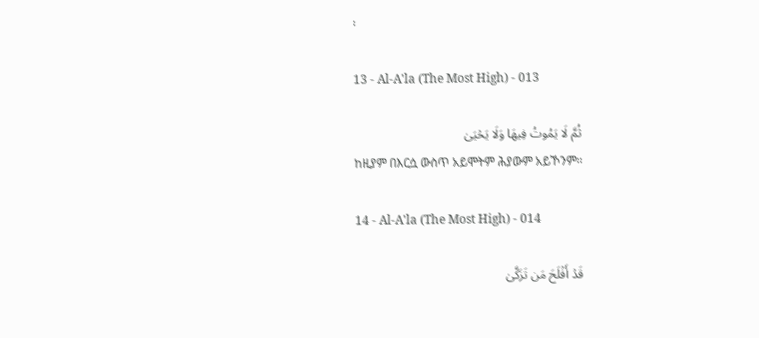፡

13 - Al-A'la (The Most High) - 013

ثُمَّ لَا يَمُوتُ فِيهَا وَلَا يَحۡيَىٰ
ከዚያም በእርሷ ውስጥ አይሞትም ሕያውም አይኾንም፡፡

14 - Al-A'la (The Most High) - 014

قَدۡ أَفۡلَحَ مَن تَزَكَّىٰ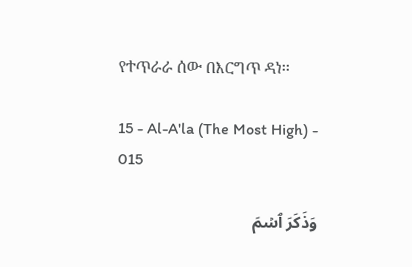የተጥራራ ሰው በእርግጥ ዳነ፡፡

15 - Al-A'la (The Most High) - 015

وَذَكَرَ ٱسۡمَ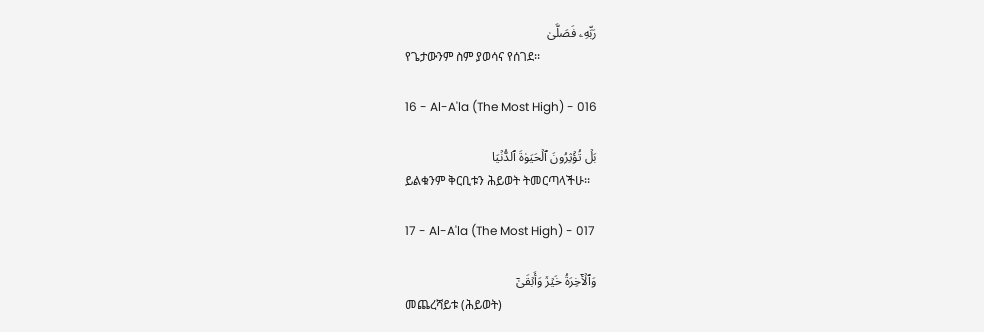رَبِّهِۦ فَصَلَّىٰ
የጌታውንም ስም ያወሳና የሰገደ፡፡

16 - Al-A'la (The Most High) - 016

بَلۡ تُؤۡثِرُونَ ٱلۡحَيَوٰةَ ٱلدُّنۡيَا
ይልቁንም ቅርቢቱን ሕይወት ትመርጣላችሁ፡፡

17 - Al-A'la (The Most High) - 017

وَٱلۡأٓخِرَةُ خَيۡرٞ وَأَبۡقَىٰٓ
መጨረሻይቱ (ሕይወት)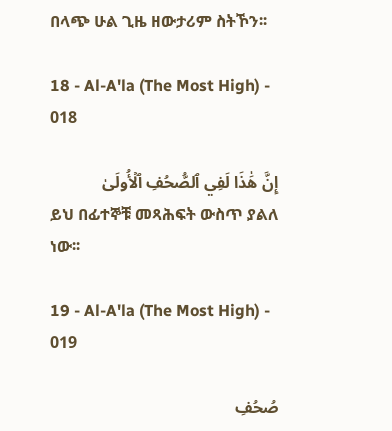በላጭ ሁል ጊዜ ዘውታሪም ስትኾን፡፡

18 - Al-A'la (The Most High) - 018

إِنَّ هَٰذَا لَفِي ٱلصُّحُفِ ٱلۡأُولَىٰ
ይህ በፊተኞቹ መጻሕፍት ውስጥ ያልለ ነው፡፡

19 - Al-A'la (The Most High) - 019

صُحُفِ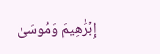إِبۡرَٰهِيمَ وَمُوسَىٰ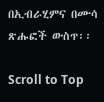በኢብራሂምና በሙሳ ጽሑፎች ውስጥ፡፡

Scroll to Top